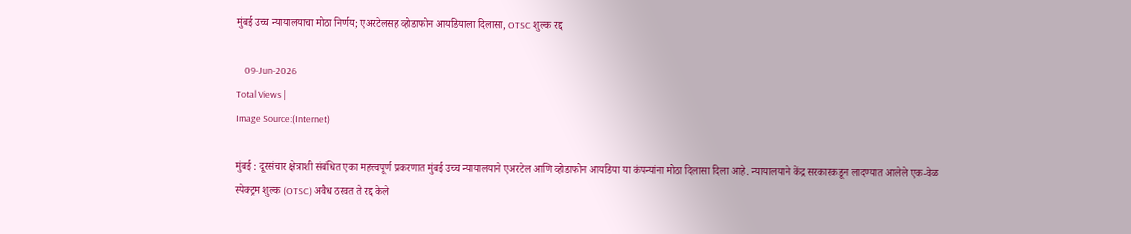मुंबई उच्च न्यायालयाचा मोठा निर्णय; एअरटेलसह व्होडाफोन आयडियाला दिलासा, OTSC शुल्क रद्द

    09-Jun-2026
Total Views |
Image Source:(Internet)

मुंबई : दूरसंचार क्षेत्राशी संबंधित एका महत्त्वपूर्ण प्रकरणात मुंबई उच्च न्यायालयाने एअरटेल आणि व्होडाफोन आयडिया या कंपन्यांना मोठा दिलासा दिला आहे. न्यायालयाने केंद्र सरकारकडून लादण्यात आलेले एक-वेळ स्पेक्ट्रम शुल्क (OTSC) अवैध ठरवत ते रद्द केले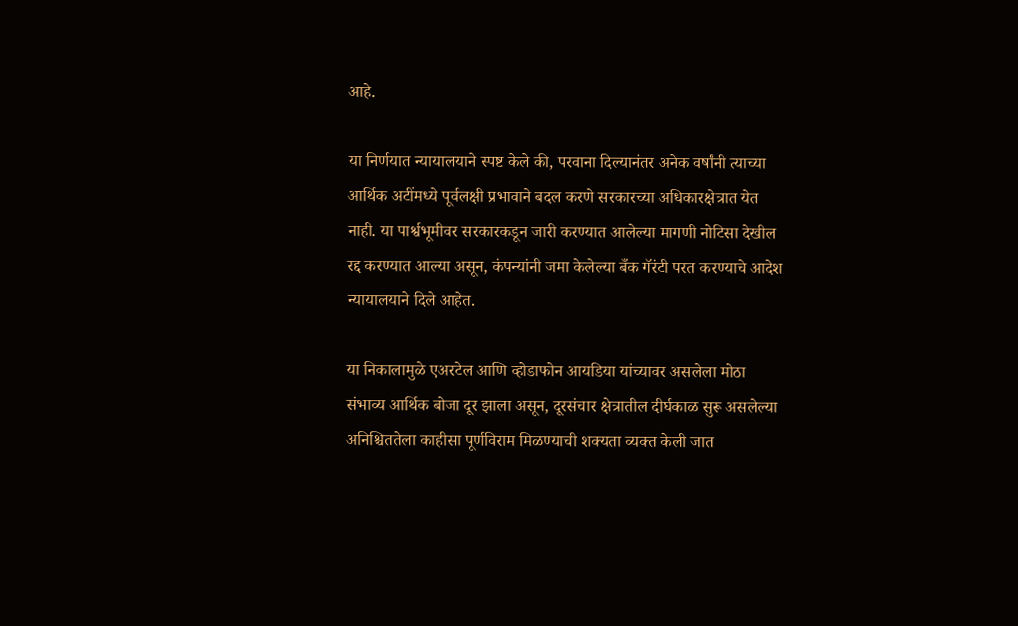आहे.

या निर्णयात न्यायालयाने स्पष्ट केले की, परवाना दिल्यानंतर अनेक वर्षांनी त्याच्या आर्थिक अटींमध्ये पूर्वलक्षी प्रभावाने बदल करणे सरकारच्या अधिकारक्षेत्रात येत नाही. या पार्श्वभूमीवर सरकारकडून जारी करण्यात आलेल्या मागणी नोटिसा देखील रद्द करण्यात आल्या असून, कंपन्यांनी जमा केलेल्या बँक गॅरंटी परत करण्याचे आदेश न्यायालयाने दिले आहेत.

या निकालामुळे एअरटेल आणि व्होडाफोन आयडिया यांच्यावर असलेला मोठा संभाव्य आर्थिक बोजा दूर झाला असून, दूरसंचार क्षेत्रातील दीर्घकाळ सुरू असलेल्या अनिश्चिततेला काहीसा पूर्णविराम मिळण्याची शक्यता व्यक्त केली जात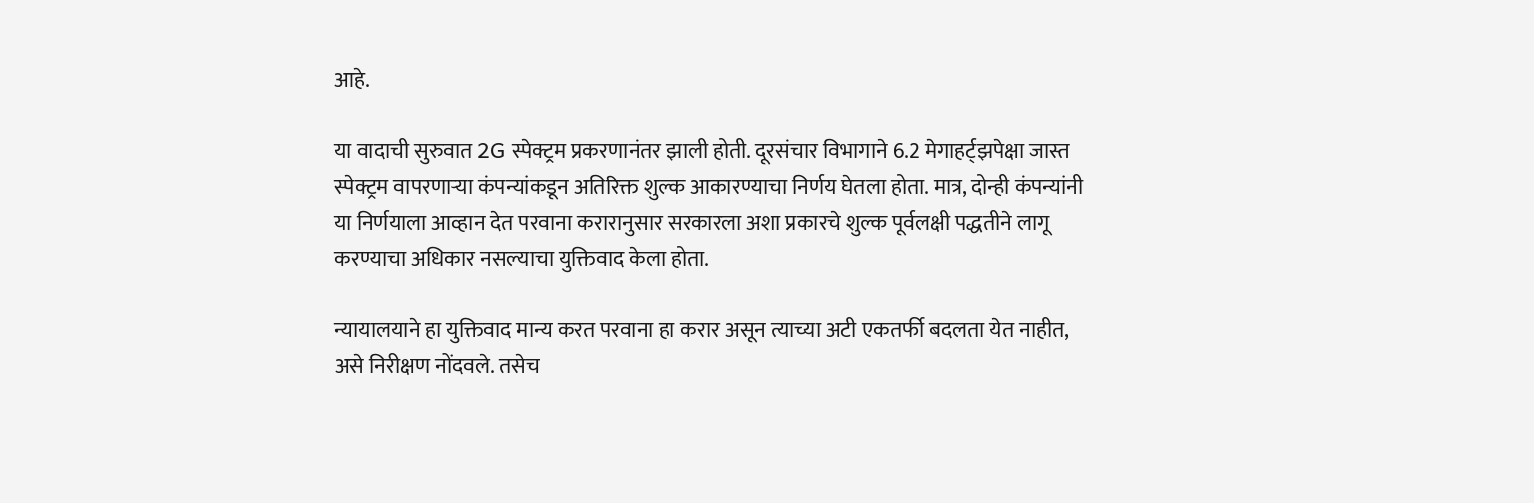आहे.

या वादाची सुरुवात 2G स्पेक्ट्रम प्रकरणानंतर झाली होती. दूरसंचार विभागाने 6.2 मेगाहर्ट्झपेक्षा जास्त स्पेक्ट्रम वापरणाऱ्या कंपन्यांकडून अतिरिक्त शुल्क आकारण्याचा निर्णय घेतला होता. मात्र, दोन्ही कंपन्यांनी या निर्णयाला आव्हान देत परवाना करारानुसार सरकारला अशा प्रकारचे शुल्क पूर्वलक्षी पद्धतीने लागू करण्याचा अधिकार नसल्याचा युक्तिवाद केला होता.

न्यायालयाने हा युक्तिवाद मान्य करत परवाना हा करार असून त्याच्या अटी एकतर्फी बदलता येत नाहीत, असे निरीक्षण नोंदवले. तसेच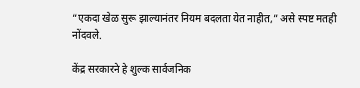“एकदा खेळ सुरू झाल्यानंतर नियम बदलता येत नाहीत,” असे स्पष्ट मतही नोंदवले.

केंद्र सरकारने हे शुल्क सार्वजनिक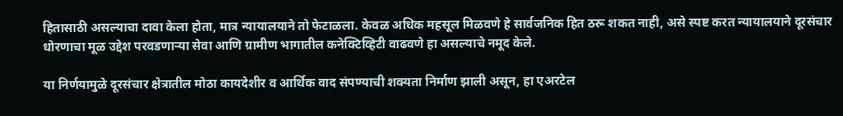हितासाठी असल्याचा दावा केला होता, मात्र न्यायालयाने तो फेटाळला. केवळ अधिक महसूल मिळवणे हे सार्वजनिक हित ठरू शकत नाही, असे स्पष्ट करत न्यायालयाने दूरसंचार धोरणाचा मूळ उद्देश परवडणाऱ्या सेवा आणि ग्रामीण भागातील कनेक्टिव्हिटी वाढवणे हा असल्याचे नमूद केले.

या निर्णयामुळे दूरसंचार क्षेत्रातील मोठा कायदेशीर व आर्थिक वाद संपण्याची शक्यता निर्माण झाली असून, हा एअरटेल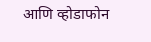आणि व्होडाफोन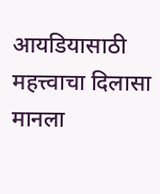आयडियासाठी महत्त्वाचा दिलासा मानला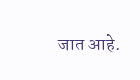जात आहे.